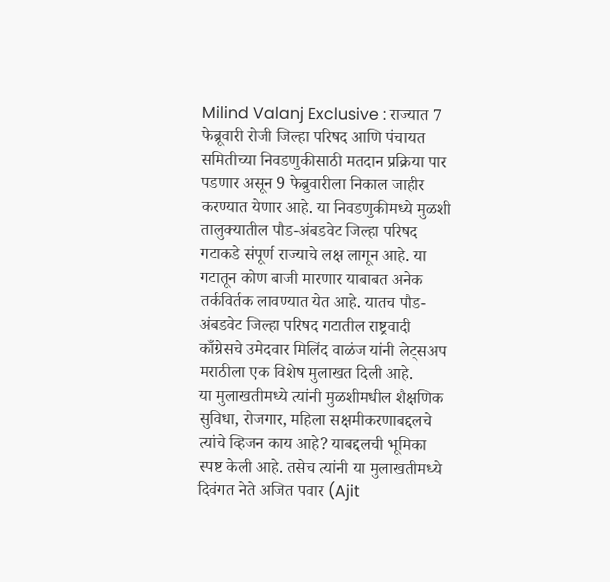Milind Valanj Exclusive : राज्यात 7 फेब्रूवारी रोजी जिल्हा परिषद आणि पंचायत समितीच्या निवडणुकीसाठी मतदान प्रक्रिया पार पडणार असून 9 फेब्रुवारीला निकाल जाहीर करण्यात येणार आहे. या निवडणुकीमध्ये मुळशी तालुक्यातील पौड-अंबडवेट जिल्हा परिषद गटाकडे संपूर्ण राज्याचे लक्ष लागून आहे. या गटातून कोण बाजी मारणार याबाबत अनेक तर्कविर्तक लावण्यात येत आहे. यातच पौड-अंबडवेट जिल्हा परिषद गटातील राष्ट्रवादी काँग्रेसचे उमेदवार मिलिंद वाळंज यांनी लेट्सअप मराठीला एक विशेष मुलाखत दिली आहे.
या मुलाखतीमध्ये त्यांनी मुळशीमधील शैक्षणिक सुविधा, रोजगार, महिला सक्षमीकरणाबद्दलचे त्यांचे व्हिजन काय आहे? याबद्दलची भूमिका स्पष्ट केली आहे. तसेच त्यांनी या मुलाखतीमध्ये दिवंगत नेते अजित पवार (Ajit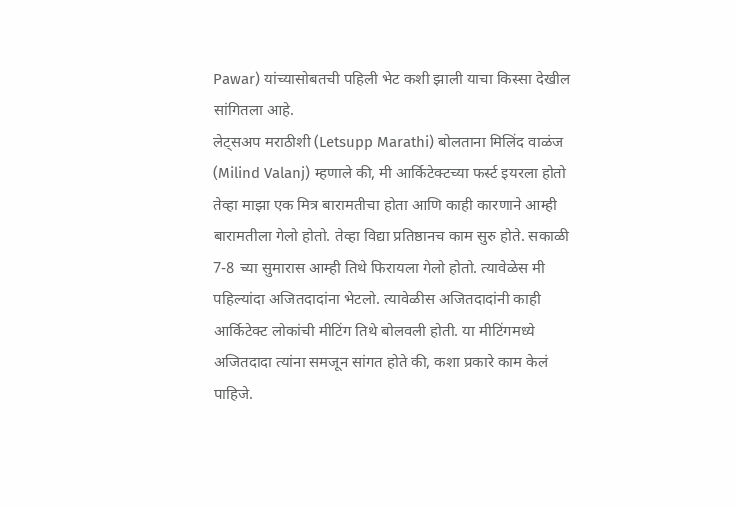Pawar) यांच्यासोबतची पहिली भेट कशी झाली याचा किस्सा देखील सांगितला आहे.
लेट्सअप मराठीशी (Letsupp Marathi) बोलताना मिलिंद वाळंज (Milind Valanj) म्हणाले की, मी आर्किटेक्टच्या फर्स्ट इयरला होतो तेव्हा माझा एक मित्र बारामतीचा होता आणि काही कारणाने आम्ही बारामतीला गेलो होतो. तेव्हा विद्या प्रतिष्ठानच काम सुरु होते. सकाळी 7-8 च्या सुमारास आम्ही तिथे फिरायला गेलो होतो. त्यावेळेस मी पहिल्यांदा अजितदादांना भेटलो. त्यावेळीस अजितदादांनी काही आर्किटेक्ट लोकांची मीटिंग तिथे बोलवली होती. या मीटिंगमध्ये अजितदादा त्यांना समजून सांगत होते की, कशा प्रकारे काम केलं पाहिजे.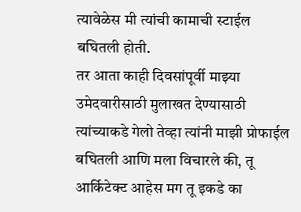त्यावेळेस मी त्यांची कामाची स्टाईल बघितली होती.
तर आता काही दिवसांपूर्वी माझ्या उमेदवारीसाठी मुलाखत देण्यासाठी त्यांच्याकडे गेलो तेव्हा त्यांनी माझी प्रोफाईल बघितली आणि मला विचारले की, तू आर्किटेक्ट आहेस मग तू इकडे का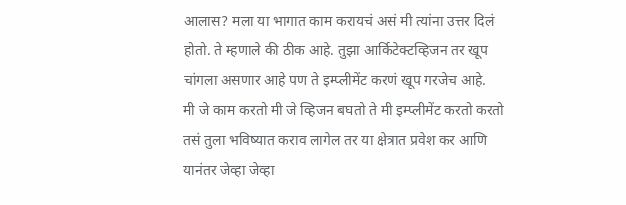आलास? मला या भागात काम करायचं असं मी त्यांना उत्तर दिलं होतो. ते म्हणाले की ठीक आहे. तुझा आर्किटेक्टव्हिजन तर खूप चांगला असणार आहे पण ते इम्प्लीमेंट करणं खूप गरजेच आहे.
मी जे काम करतो मी जे व्हिजन बघतो ते मी इम्प्लीमेंट करतो करतो तसं तुला भविष्यात कराव लागेल तर या क्षेत्रात प्रवेश कर आणि यानंतर जेव्हा जेव्हा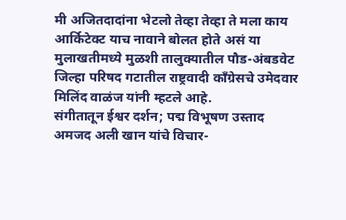मी अजितदादांना भेटलो तेव्हा तेव्हा ते मला काय आर्किटेक्ट याच नावाने बोलत होते असं या मुलाखतीमध्ये मुळशी तालुक्यातील पौड-अंबडवेट जिल्हा परिषद गटातील राष्ट्रवादी काँग्रेसचे उमेदवार मिलिंद वाळंज यांनी म्हटले आहे.
संगीतातून ईश्वर दर्शन; पद्म विभूषण उस्ताद अमजद अली खान यांचे विचार-